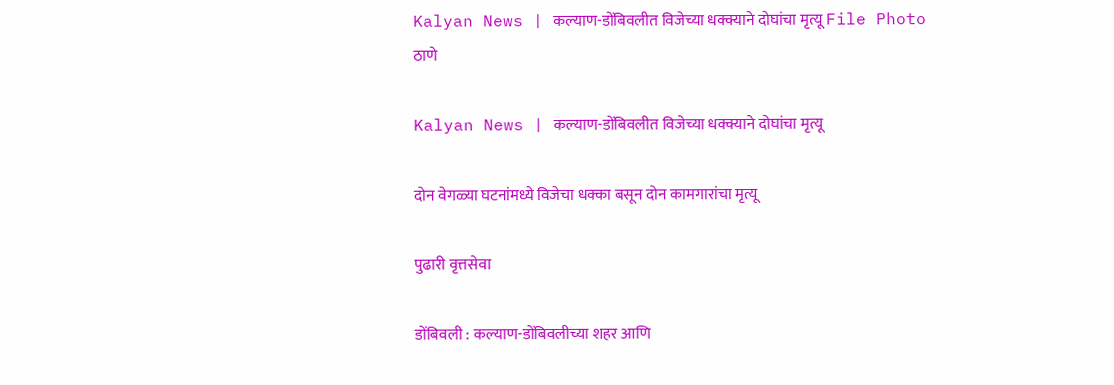Kalyan News | कल्याण-डोंबिवलीत विजेच्या धक्क्याने दोघांचा मृत्यू File Photo
ठाणे

Kalyan News | कल्याण-डोंबिवलीत विजेच्या धक्क्याने दोघांचा मृत्यू

दोन वेगळ्या घटनांमध्ये विजेचा धक्का बसून दोन कामगारांचा मृत्यू

पुढारी वृत्तसेवा

डोंबिवली : कल्याण-डोंबिवलीच्या शहर आणि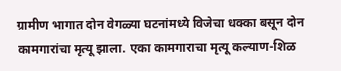ग्रामीण भागात दोन वेगळ्या घटनांमध्ये विजेचा धक्का बसून दोन कामगारांचा मृत्यू झाला. एका कामगाराचा मृत्यू कल्याण-शिळ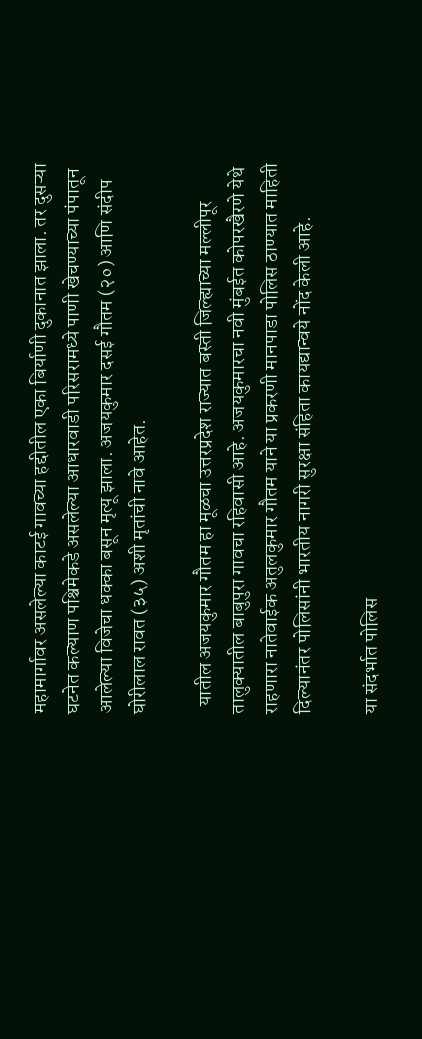महामार्गावर असलेल्या काटई गावच्या हद्दीतील एका बिर्याणी दुकानात झाला. तर दुसऱ्या घटनेत कल्याण पश्चिमेकडे असलेल्या आधारवाडी परिसरामध्ये पाणी खेचण्याच्या पंपातून आलेल्या विजेचा धक्का बसून मृत्यू झाला. अजयकुमार दसई गौतम (२०) आणि संदीप घोरीलाल रावत (३५) अशी मृतांची नावे आहेत.

  यातील अजयकुमार गौतम हा मूळचा उत्तरप्रदेश राज्यात बस्ती जिल्ह्याच्या मल्लीपूर तालुक्यातील बाबुपुरा गावचा रहिवासी आहे. अजयकुमारचा नवी मुंबईत कोपरखैरणे येथे राहणारा नातेवाईक अतुलकुमार गौतम याने या प्रकरणी मानपाडा पोलिस ठाण्यात माहिती दिल्यानंतर पोलिसांनी भारतीय नागरी सुरक्षा संहिता कायद्यान्वये नोंद केली आहे.

या संदर्भात पोलिस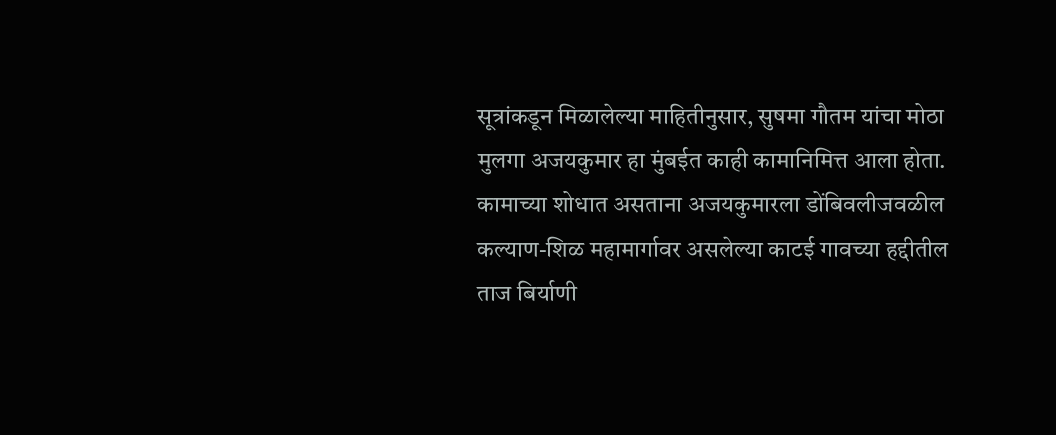सूत्रांकडून मिळालेल्या माहितीनुसार, सुषमा गौतम यांचा मोठा मुलगा अजयकुमार हा मुंबईत काही कामानिमित्त आला होता. कामाच्या शोधात असताना अजयकुमारला डोंबिवलीजवळील कल्याण-शिळ महामार्गावर असलेल्या काटई गावच्या हद्दीतील ताज बिर्याणी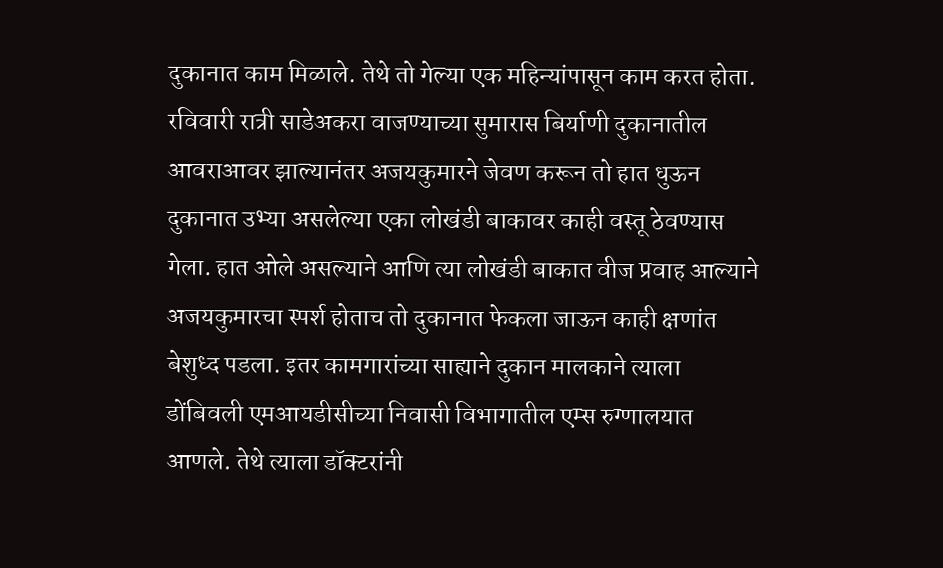दुकानात काम मिळाले. तेथे तो गेल्या एक महिन्यांपासून काम करत होता. रविवारी रात्री साडेअकरा वाजण्याच्या सुमारास बिर्याणी दुकानातील आवराआवर झाल्यानंतर अजयकुमारने जेवण करून तो हात धुऊन दुकानात उभ्या असलेल्या एका लोखंडी बाकावर काही वस्तू ठेवण्यास गेला. हात ओले असल्याने आणि त्या लोखंडी बाकात वीज प्रवाह आल्याने अजयकुमारचा स्पर्श होताच तो दुकानात फेकला जाऊन काही क्षणांत बेशुध्द पडला. इतर कामगारांच्या साह्याने दुकान मालकाने त्याला डोंबिवली एमआयडीसीच्या निवासी विभागातील एम्स रुग्णालयात आणले. तेथे त्याला डॉक्टरांनी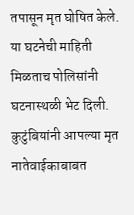तपासून मृत घोषित केले. या घटनेची माहिती मिळताच पोलिसांनी घटनास्थळी भेट दिली. कुटुंबियांनी आपल्या मृत नातेवाईकाबाबत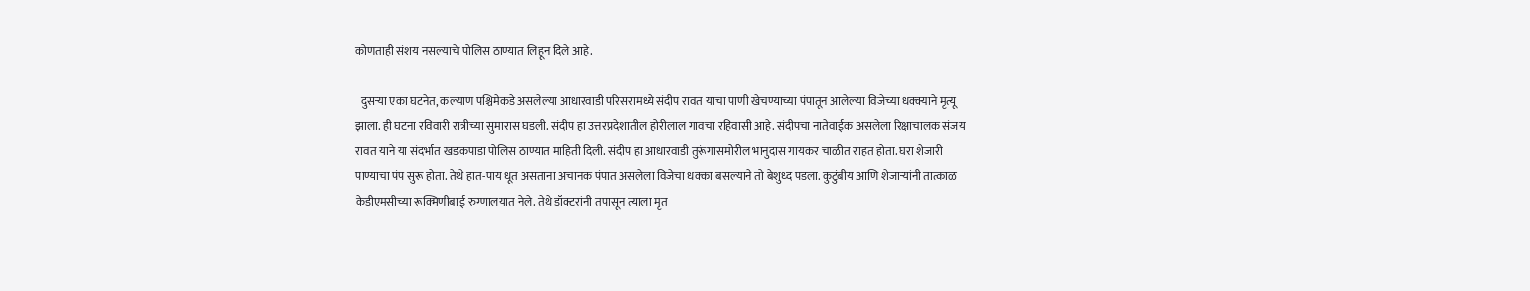कोणताही संशय नसल्याचे पोलिस ठाण्यात लिहून दिले आहे.

  दुसऱ्या एका घटनेत, कल्याण पश्चिमेकडे असलेल्या आधारवाडी परिसरामध्ये संदीप रावत याचा पाणी खेचण्याच्या पंपातून आलेल्या विजेच्या धक्क्याने मृत्यू झाला. ही घटना रविवारी रात्रीच्या सुमारास घडली. संदीप हा उत्तरप्रदेशातील होरीलाल गावचा रहिवासी आहे. संदीपचा नातेवाईक असलेला रिक्षाचालक संजय रावत याने या संदर्भात खडकपाडा पोलिस ठाण्यात माहिती दिली. संदीप हा आधारवाडी तुरूंगासमोरील भानुदास गायकर चाळीत राहत होता. घरा शेजारी पाण्याचा पंप सुरू होता. तेथे हात-पाय धूत असताना अचानक पंपात असलेला विजेचा धक्का बसल्याने तो बेशुध्द पडला. कुटुंबीय आणि शेजाऱ्यांनी तात्काळ केडीएमसीच्या रूक्मिणीबाई रुग्णालयात नेले. तेथे डॉक्टरांनी तपासून त्याला मृत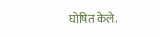घोषित केले.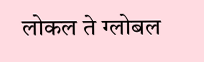लोकल ते ग्लोबल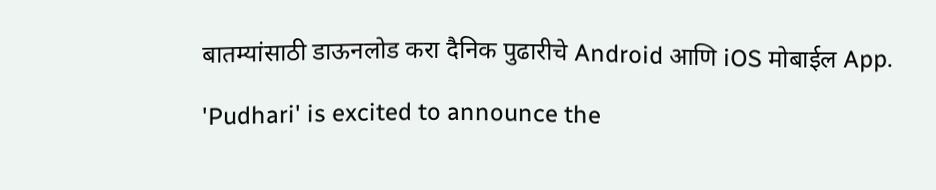बातम्यांसाठी डाऊनलोड करा दैनिक पुढारीचे Android आणि iOS मोबाईल App.

'Pudhari' is excited to announce the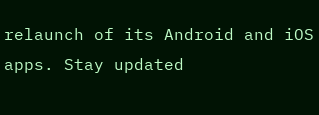relaunch of its Android and iOS apps. Stay updated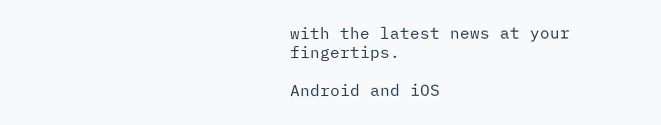with the latest news at your fingertips.

Android and iOS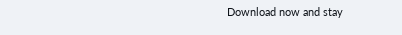Download now and stay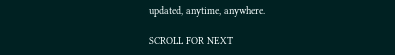updated, anytime, anywhere.

SCROLL FOR NEXT